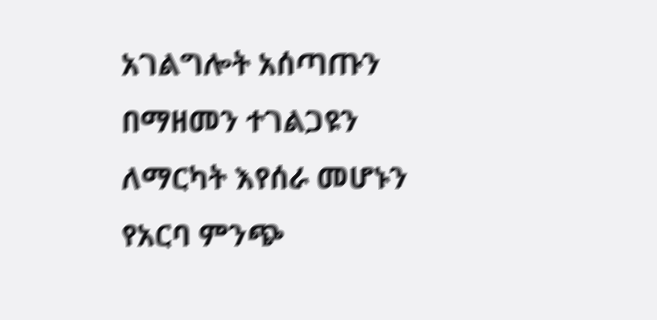አገልግሎት አሰጣጡን በማዘመን ተገልጋዩን ለማርካት እየሰራ መሆኑን የአርባ ምንጭ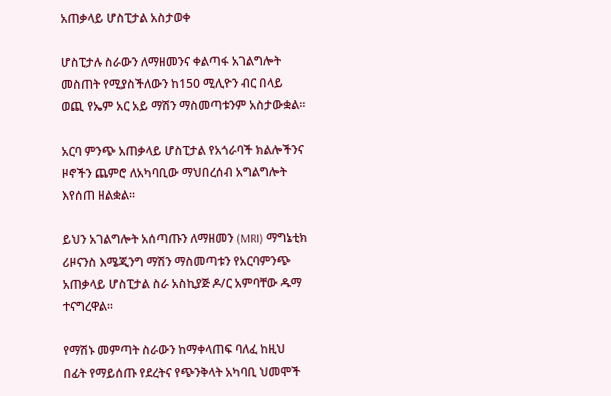አጠቃላይ ሆስፒታል አስታወቀ

ሆስፒታሉ ስራውን ለማዘመንና ቀልጣፋ አገልግሎት መስጠት የሚያስችለውን ከ150 ሚሊዮን ብር በላይ ወጪ የኤም አር አይ ማሽን ማስመጣቱንም አስታውቋል።

አርባ ምንጭ አጠቃላይ ሆስፒታል የአጎራባች ክልሎችንና ዞኖችን ጨምሮ ለአካባቢው ማህበረሰብ አግልግሎት እየሰጠ ዘልቋል።

ይህን አገልግሎት አሰጣጡን ለማዘመን (MRI) ማግኔቲክ ሪዞናንስ እሜጂንግ ማሽን ማስመጣቱን የአርባምንጭ አጠቃላይ ሆስፒታል ስራ አስኪያጅ ዶ/ር አምባቸው ዱማ ተናግረዋል።

የማሽኑ መምጣት ስራውን ከማቀላጠፍ ባለፈ ከዚህ በፊት የማይሰጡ የደረትና የጭንቅላት አካባቢ ህመሞች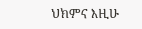ህክምና እዚሁ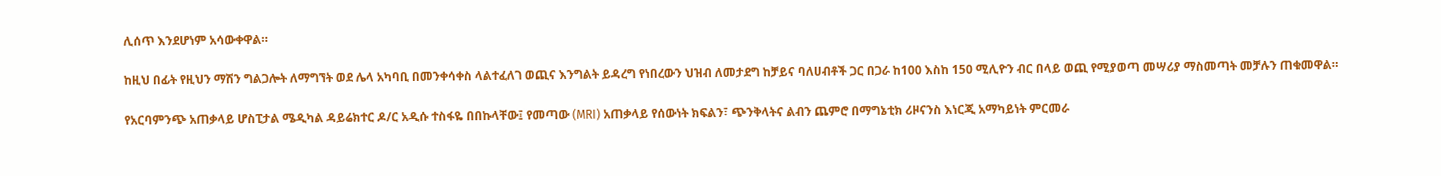ሊሰጥ እንደሆነም አሳውቀዋል።

ከዚህ በፊት የዚህን ማሽን ግልጋሎት ለማግኘት ወደ ሌላ አካባቢ በመንቀሳቀስ ላልተፈለገ ወጪና እንግልት ይዳረግ የነበረውን ህዝብ ለመታደግ ከቻይና ባለሀብቶች ጋር በጋራ ከ100 እስከ 150 ሚሊዮን ብር በላይ ወጪ የሚያወጣ መሣሪያ ማስመጣት መቻሉን ጠቁመዋል።

የአርባምንጭ አጠቃላይ ሆስፒታል ሜዲካል ዳይሬክተር ዶ/ር አዲሱ ተስፋዬ በበኩላቸው፤ የመጣው (MRI) አጠቃላይ የሰውነት ክፍልን፣ ጭንቅላትና ልብን ጨምሮ በማግኔቲክ ሪዞናንስ እነርጂ አማካይነት ምርመራ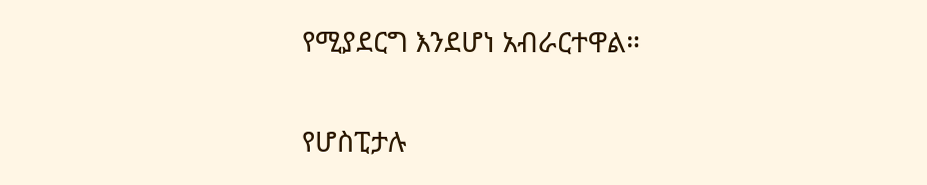የሚያደርግ እንደሆነ አብራርተዋል።

የሆስፒታሉ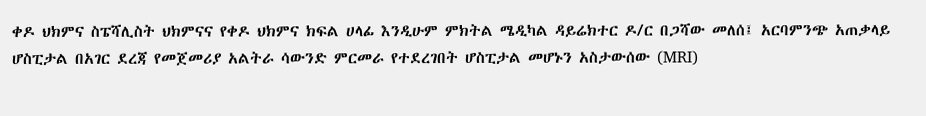ቀዶ ህክምና ስፔሻሊስት ህክምናና የቀዶ ህክምና ክፍል ሀላፊ እንዲሁም ምክትል ሜዲካል ዳይሬክተር ዶ/ር በጋሻው መለሰ፤ አርባምንጭ አጠቃላይ ሆስፒታል በአገር ደረጃ የመጀመሪያ አልትራ ሳውንድ ምርመራ የተደረገበት ሆስፒታል መሆኑን አስታውሰው (MRI)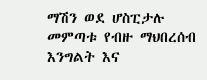ማሽን ወደ ሆስፒታሉ መምጣቱ የብዙ ማህበረሰብ እንግልት እና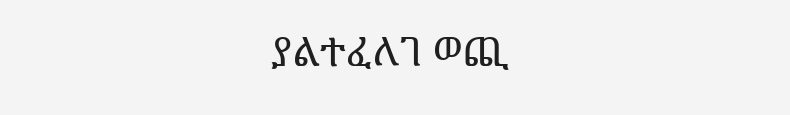ያልተፈለገ ወጪ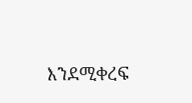እንደሚቀረፍ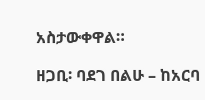አስታውቀዋል።

ዘጋቢ፡ ባደገ በልሁ – ከአርባ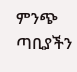ምንጭ ጣቢያችን